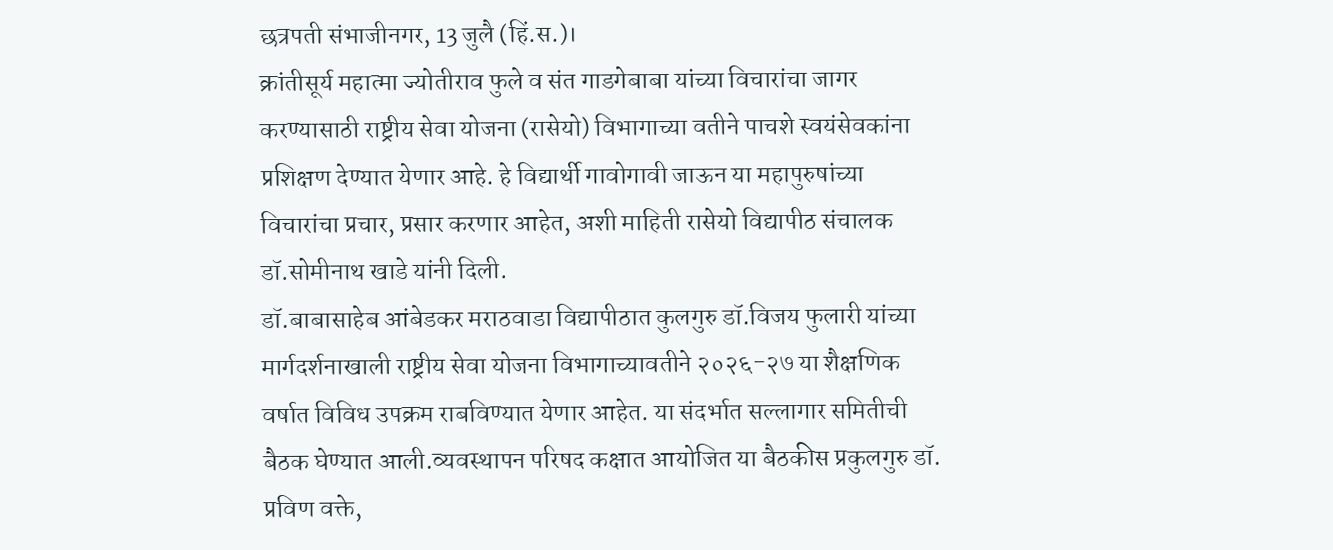छत्रपती संभाजीनगर, 13 जुलै (हिं.स.)।
क्रांतीसूर्य महात्मा ज्योतीराव फुले व संत गाडगेबाबा यांच्या विचारांचा जागर करण्यासाठी राष्ट्रीय सेवा योजना (रासेयो) विभागाच्या वतीने पाचशे स्वयंसेवकांना प्रशिक्षण देण्यात येणार आहे. हे विद्यार्थी गावोगावी जाऊन या महापुरुषांच्या विचारांचा प्रचार, प्रसार करणार आहेत, अशी माहिती रासेयो विद्यापीठ संचालक डॉ.सोमीनाथ खाडे यांनी दिली.
डॉ.बाबासाहेब आंबेडकर मराठवाडा विद्यापीठात कुलगुरु डॉ.विजय फुलारी यांच्या मार्गदर्शनाखाली राष्ट्रीय सेवा योजना विभागाच्यावतीने २०२६-२७ या शैक्षणिक वर्षात विविध उपक्रम राबविण्यात येणार आहेत. या संदर्भात सल्लागार समितीची बैठक घेण्यात आली.व्यवस्थापन परिषद कक्षात आयोजित या बैठकीस प्रकुलगुरु डॉ. प्रविण वक्ते,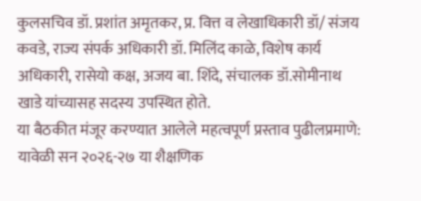कुलसचिव डॉ. प्रशांत अमृतकर, प्र. वित्त व लेखाधिकारी डॉ/ संजय कवडे, राज्य संपर्क अधिकारी डॉ. मिलिंद काळे, विशेष कार्य अधिकारी, रासेयो कक्ष, अजय बा. शिंदे, संचालक डॉ.सोमीनाथ खाडे यांच्यासह सदस्य उपस्थित होते.
या बैठकीत मंजूर करण्यात आलेले महत्वपूर्ण प्रस्ताव पुढीलप्रमाणे:
यावेळी सन २०२६-२७ या शैक्षणिक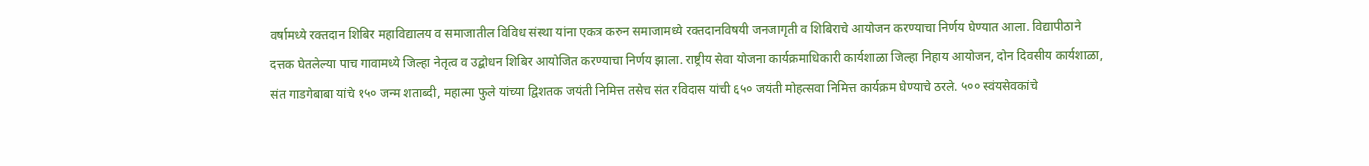वर्षामध्ये रक्तदान शिबिर महाविद्यालय व समाजातील विविध संस्था यांना एकत्र करुन समाजामध्ये रक्तदानविषयी जनजागृती व शिबिराचे आयोजन करण्याचा निर्णय घेण्यात आला. विद्यापीठाने दत्तक घेतलेल्या पाच गावामध्ये जिल्हा नेतृत्व व उद्बोधन शिबिर आयोजित करण्याचा निर्णय झाला. राष्ट्रीय सेवा योजना कार्यक्रमाधिकारी कार्यशाळा जिल्हा निहाय आयोजन, दोन दिवसीय कार्यशाळा, संत गाडगेबाबा यांचे १५० जन्म शताब्दी, महात्मा फुले यांच्या द्विशतक जयंती निमित्त तसेच संत रविदास यांची ६५० जयंती मोहत्सवा निमित्त कार्यक्रम घेण्याचे ठरले. ५०० स्वंयसेवकांचे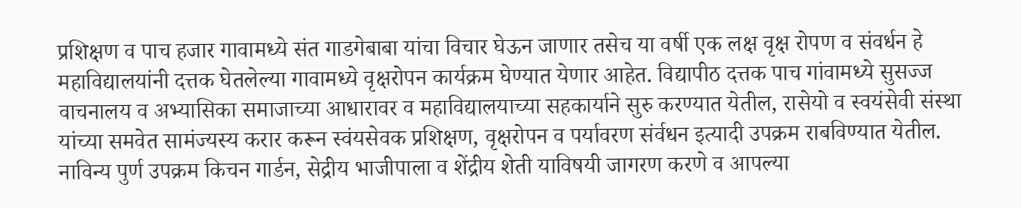प्रशिक्षण व पाच हजार गावामध्ये संत गाडगेबाबा यांचा विचार घेऊन जाणार तसेच या वर्षी एक लक्ष वृक्ष रोपण व संवर्धन हे महाविद्यालयांनी दत्तक घेतलेल्या गावामध्ये वृक्षरोपन कार्यक्रम घेण्यात येणार आहेत. विद्यापीठ दत्तक पाच गांवामध्ये सुसज्ज वाचनालय व अभ्यासिका समाजाच्या आधारावर व महाविद्यालयाच्या सहकार्याने सुरु करण्यात येतील, रासेयो व स्वयंसेवी संस्था यांच्या समवेत सामंज्यस्य करार करून स्वंयसेवक प्रशिक्षण, वृक्षरोपन व पर्यावरण संर्वधन इत्यादी उपक्रम राबविण्यात येतील. नाविन्य पुर्ण उपक्रम किचन गार्डन, सेद्रीय भाजीपाला व शेंद्रीय शेती याविषयी जागरण करणे व आपल्या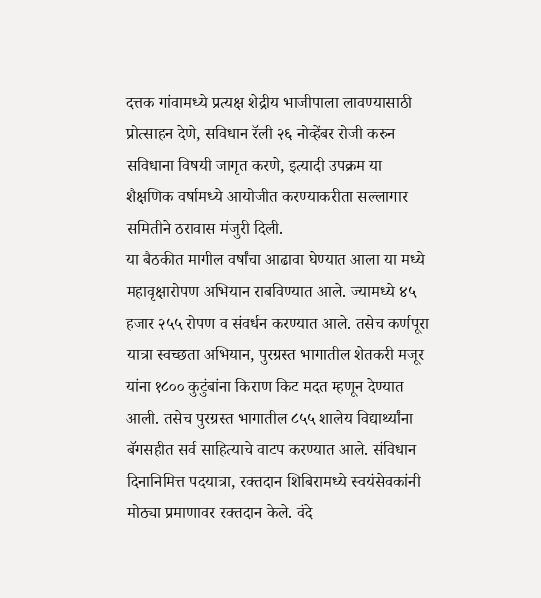दत्तक गांवामध्ये प्रत्यक्ष शेद्रीय भाजीपाला लावण्यासाठी प्रोत्साहन देणे, सविधान रॅली २६ नोव्हेंबर रोजी करुन सविधाना विषयी जागृत करणे, इत्यादी उपक्रम या शैक्षणिक वर्षामध्ये आयोजीत करण्याकरीता सल्लागार समितीने ठरावास मंजुरी दिली.
या बैठकीत मागील वर्षांचा आढावा घेण्यात आला या मध्ये महावृक्षारोपण अभियान राबविण्यात आले. ज्यामध्ये ४५ हजार २५५ रोपण व संवर्धन करण्यात आले. तसेच कर्णपूरा यात्रा स्वच्छता अभियान, पुरग्रस्त भागातील शेतकरी मजूर यांना १८०० कुटुंबांना किराण किट मदत म्हणून देण्यात आली. तसेच पुरग्रस्त भागातील ८५५ शालेय विद्यार्थ्यांना बॅगसहीत सर्व साहित्याचे वाटप करण्यात आले. संविधान दिनानिमित्त पदयात्रा, रक्तदान शिबिरामध्ये स्वयंसेवकांनी मोठ्या प्रमाणावर रक्तदान केले. वंदे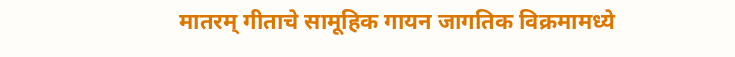मातरम् गीताचे सामूहिक गायन जागतिक विक्रमामध्ये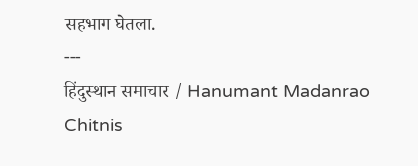सहभाग घेतला.
---
हिंदुस्थान समाचार / Hanumant Madanrao Chitnis